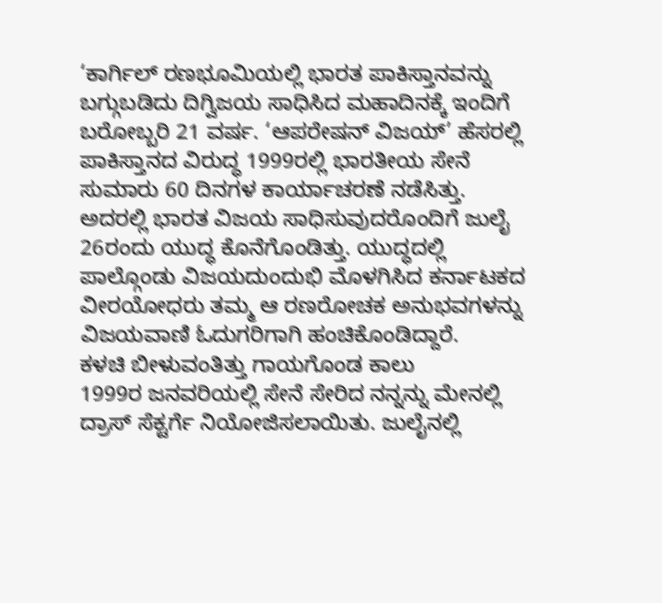‘ಕಾರ್ಗಿಲ್ ರಣಭೂಮಿಯಲ್ಲಿ ಭಾರತ ಪಾಕಿಸ್ತಾನವನ್ನು ಬಗ್ಗುಬಡಿದು ದಿಗ್ವಿಜಯ ಸಾಧಿಸಿದ ಮಹಾದಿನಕ್ಕೆ ಇಂದಿಗೆ ಬರೋಬ್ಬರಿ 21 ವರ್ಷ. ‘ಆಪರೇಷನ್ ವಿಜಯ್’ ಹೆಸರಲ್ಲಿ ಪಾಕಿಸ್ತಾನದ ವಿರುದ್ಧ 1999ರಲ್ಲಿ ಭಾರತೀಯ ಸೇನೆ ಸುಮಾರು 60 ದಿನಗಳ ಕಾರ್ಯಾಚರಣೆ ನಡೆಸಿತ್ತು. ಅದರಲ್ಲಿ ಭಾರತ ವಿಜಯ ಸಾಧಿಸುವುದರೊಂದಿಗೆ ಜುಲೈ 26ರಂದು ಯುದ್ಧ ಕೊನೆಗೊಂಡಿತ್ತು. ಯುದ್ಧದಲ್ಲಿ ಪಾಲ್ಗೊಂಡು ವಿಜಯದುಂದುಭಿ ಮೊಳಗಿಸಿದ ಕರ್ನಾಟಕದ ವೀರಯೋಧರು ತಮ್ಮ ಆ ರಣರೋಚಕ ಅನುಭವಗಳನ್ನು ವಿಜಯವಾಣಿ ಓದುಗರಿಗಾಗಿ ಹಂಚಿಕೊಂಡಿದ್ದಾರೆ.
ಕಳಚಿ ಬೀಳುವಂತಿತ್ತು ಗಾಯಗೊಂಡ ಕಾಲು
1999ರ ಜನವರಿಯಲ್ಲಿ ಸೇನೆ ಸೇರಿದ ನನ್ನನ್ನು ಮೇನಲ್ಲಿ ದ್ರಾಸ್ ಸೆಕ್ಟರ್ಗೆ ನಿಯೋಜಿಸಲಾಯಿತು. ಜುಲೈನಲ್ಲಿ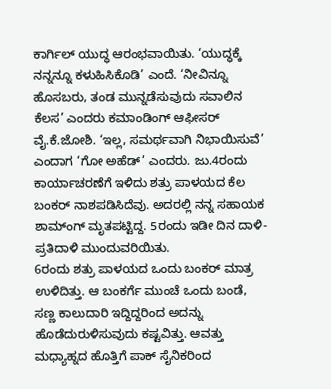ಕಾರ್ಗಿಲ್ ಯುದ್ಧ ಆರಂಭವಾಯಿತು. ‘ಯುದ್ಧಕ್ಕೆ ನನ್ನನ್ನೂ ಕಳುಹಿಸಿಕೊಡಿ’ ಎಂದೆ. ‘ನೀವಿನ್ನೂ ಹೊಸಬರು, ತಂಡ ಮುನ್ನಡೆಸುವುದು ಸವಾಲಿನ ಕೆಲಸ’ ಎಂದರು ಕಮಾಂಡಿಂಗ್ ಆಫೀಸರ್ ವೈ.ಕೆ.ಜೋಶಿ. ‘ಇಲ್ಲ, ಸಮರ್ಥವಾಗಿ ನಿಭಾಯಿಸುವೆ’ ಎಂದಾಗ ‘ಗೋ ಅಹೆಡ್’ ಎಂದರು. ಜು.4ರಂದು ಕಾರ್ಯಾಚರಣೆಗೆ ಇಳಿದು ಶತ್ರು ಪಾಳಯದ ಕೆಲ ಬಂಕರ್ ನಾಶಪಡಿಸಿದೆವು. ಅದರಲ್ಲಿ ನನ್ನ ಸಹಾಯಕ ಶಾಮ್ಂಗ್ ಮೃತಪಟ್ಟಿದ್ದ. 5ರಂದು ಇಡೀ ದಿನ ದಾಳಿ- ಪ್ರತಿದಾಳಿ ಮುಂದುವರಿಯಿತು.
6ರಂದು ಶತ್ರು ಪಾಳಯದ ಒಂದು ಬಂಕರ್ ಮಾತ್ರ ಉಳಿದಿತ್ತು. ಆ ಬಂಕರ್ಗೆ ಮುಂಚೆ ಒಂದು ಬಂಡೆ, ಸಣ್ಣ ಕಾಲುದಾರಿ ಇದ್ದಿದ್ದರಿಂದ ಅದನ್ನು ಹೊಡೆದುರುಳಿಸುವುದು ಕಷ್ಟವಿತ್ತು. ಆವತ್ತು ಮಧ್ಯಾಹ್ನದ ಹೊತ್ತಿಗೆ ಪಾಕ್ ಸೈನಿಕರಿಂದ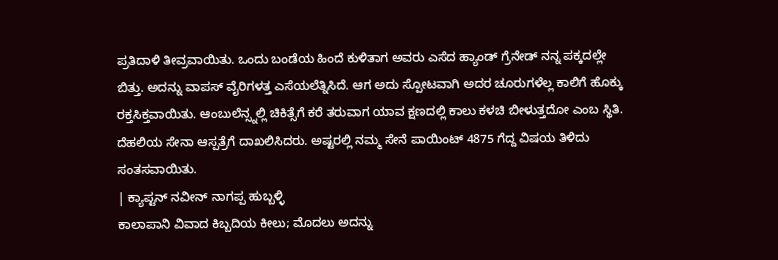ಪ್ರತಿದಾಳಿ ತೀವ್ರವಾಯಿತು. ಒಂದು ಬಂಡೆಯ ಹಿಂದೆ ಕುಳಿತಾಗ ಅವರು ಎಸೆದ ಹ್ಯಾಂಡ್ ಗ್ರೆನೇಡ್ ನನ್ನ ಪಕ್ಕದಲ್ಲೇ ಬಿತ್ತು. ಅದನ್ನು ವಾಪಸ್ ವೈರಿಗಳತ್ತ ಎಸೆಯಲೆತ್ನಿಸಿದೆ. ಆಗ ಅದು ಸ್ಪೋಟವಾಗಿ ಅದರ ಚೂರುಗಳೆಲ್ಲ ಕಾಲಿಗೆ ಹೊಕ್ಕು ರಕ್ತಸಿಕ್ತವಾಯಿತು. ಆಂಬುಲೆನ್ಸ್ನಲ್ಲಿ ಚಿಕಿತ್ಸೆಗೆ ಕರೆ ತರುವಾಗ ಯಾವ ಕ್ಷಣದಲ್ಲಿ ಕಾಲು ಕಳಚಿ ಬೀಳುತ್ತದೋ ಎಂಬ ಸ್ಥಿತಿ. ದೆಹಲಿಯ ಸೇನಾ ಆಸ್ಪತ್ರೆಗೆ ದಾಖಲಿಸಿದರು. ಅಷ್ಟರಲ್ಲಿ ನಮ್ಮ ಸೇನೆ ಪಾಯಿಂಟ್ 4875 ಗೆದ್ದ ವಿಷಯ ತಿಳಿದು ಸಂತಸವಾಯಿತು.
| ಕ್ಯಾಪ್ಟನ್ ನವೀನ್ ನಾಗಪ್ಪ ಹುಬ್ಬಳ್ಳಿ
ಕಾಲಾಪಾನಿ ವಿವಾದ ಕಿಬ್ಬದಿಯ ಕೀಲು; ಮೊದಲು ಅದನ್ನು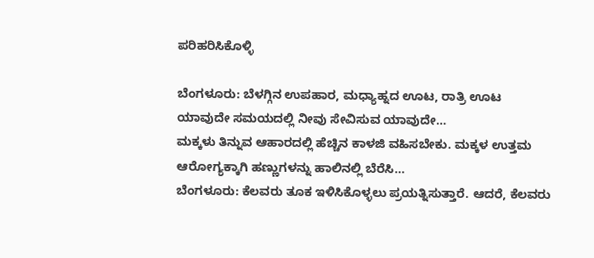ಪರಿಹರಿಸಿಕೊಳ್ಳಿ

ಬೆಂಗಳೂರು: ಬೆಳಗ್ಗಿನ ಉಪಹಾರ, ಮಧ್ಯಾಹ್ನದ ಊಟ, ರಾತ್ರಿ ಊಟ ಯಾವುದೇ ಸಮಯದಲ್ಲಿ ನೀವು ಸೇವಿಸುವ ಯಾವುದೇ…
ಮಕ್ಕಳು ತಿನ್ನುವ ಆಹಾರದಲ್ಲಿ ಹೆಚ್ಚಿನ ಕಾಳಜಿ ವಹಿಸಬೇಕು. ಮಕ್ಕಳ ಉತ್ತಮ ಆರೋಗ್ಯಕ್ಕಾಗಿ ಹಣ್ಣುಗಳನ್ನು ಹಾಲಿನಲ್ಲಿ ಬೆರೆಸಿ…
ಬೆಂಗಳೂರು: ಕೆಲವರು ತೂಕ ಇಳಿಸಿಕೊಳ್ಳಲು ಪ್ರಯತ್ನಿಸುತ್ತಾರೆ. ಆದರೆ, ಕೆಲವರು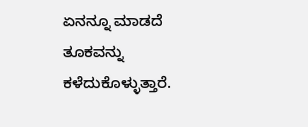ಏನನ್ನೂ ಮಾಡದೆ ತೂಕವನ್ನು ಕಳೆದುಕೊಳ್ಳುತ್ತಾರೆ.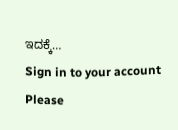ಇದಕ್ಕೆ…
Sign in to your account
Please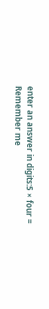enter an answer in digits:5 × four =
Remember me